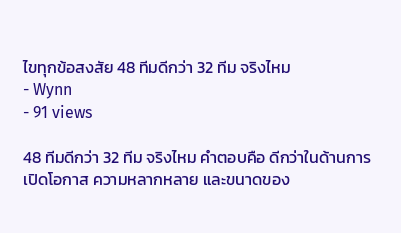ไขทุกข้อสงสัย 48 ทีมดีกว่า 32 ทีม จริงไหม
- Wynn
- 91 views

48 ทีมดีกว่า 32 ทีม จริงไหม คำตอบคือ ดีกว่าในด้านการเปิดโอกาส ความหลากหลาย และขนาดของ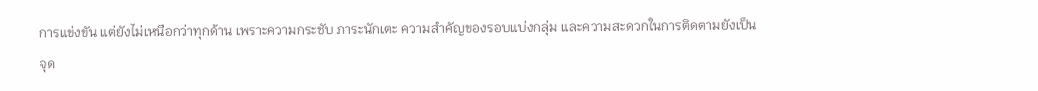การแข่งขัน แต่ยังไม่เหนือกว่าทุกด้าน เพราะความกระชับ ภาระนักเตะ ความสำคัญของรอบแบ่งกลุ่ม และความสะดวกในการติดตามยังเป็นจุด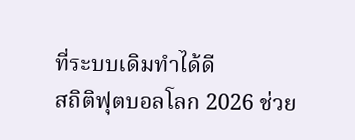ที่ระบบเดิมทำได้ดี
สถิติฟุตบอลโลก 2026 ช่วย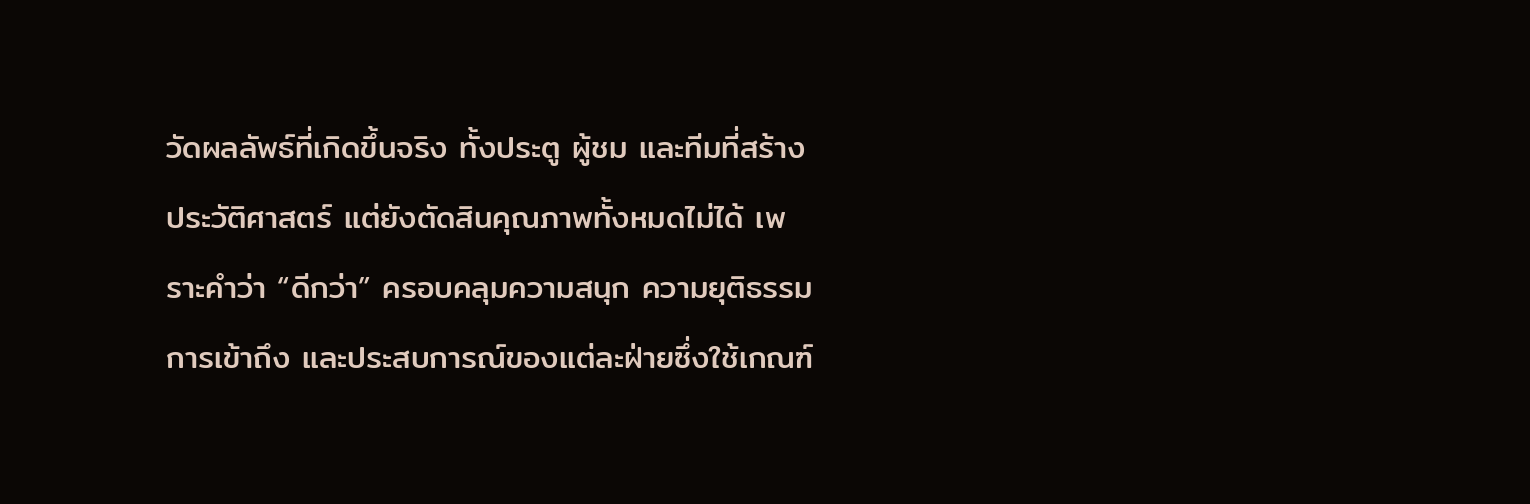วัดผลลัพธ์ที่เกิดขึ้นจริง ทั้งประตู ผู้ชม และทีมที่สร้างประวัติศาสตร์ แต่ยังตัดสินคุณภาพทั้งหมดไม่ได้ เพราะคำว่า “ดีกว่า” ครอบคลุมความสนุก ความยุติธรรม การเข้าถึง และประสบการณ์ของแต่ละฝ่ายซึ่งใช้เกณฑ์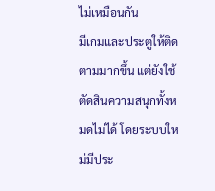ไม่เหมือนกัน
มีเกมและประตูให้ติดตามมากขึ้น แต่ยังใช้ตัดสินความสนุกทั้งหมดไม่ได้ โดยระบบใหม่มีประ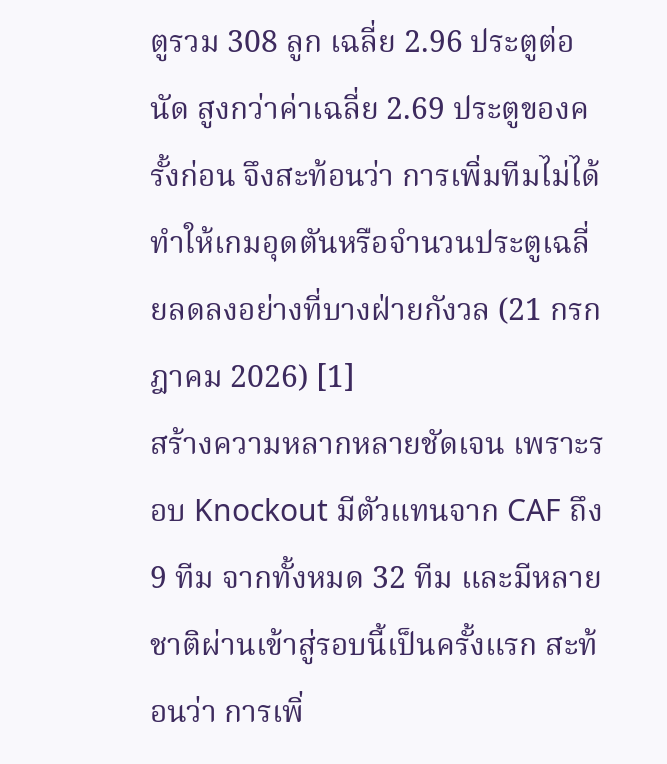ตูรวม 308 ลูก เฉลี่ย 2.96 ประตูต่อนัด สูงกว่าค่าเฉลี่ย 2.69 ประตูของครั้งก่อน จึงสะท้อนว่า การเพิ่มทีมไม่ได้ทำให้เกมอุดตันหรือจำนวนประตูเฉลี่ยลดลงอย่างที่บางฝ่ายกังวล (21 กรกฎาคม 2026) [1]
สร้างความหลากหลายชัดเจน เพราะรอบ Knockout มีตัวแทนจาก CAF ถึง 9 ทีม จากทั้งหมด 32 ทีม และมีหลายชาติผ่านเข้าสู่รอบนี้เป็นครั้งแรก สะท้อนว่า การเพิ่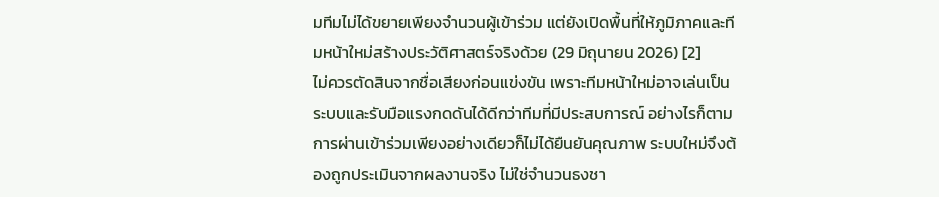มทีมไม่ได้ขยายเพียงจำนวนผู้เข้าร่วม แต่ยังเปิดพื้นที่ให้ภูมิภาคและทีมหน้าใหม่สร้างประวัติศาสตร์จริงด้วย (29 มิถุนายน 2026) [2]
ไม่ควรตัดสินจากชื่อเสียงก่อนแข่งขัน เพราะทีมหน้าใหม่อาจเล่นเป็นระบบและรับมือแรงกดดันได้ดีกว่าทีมที่มีประสบการณ์ อย่างไรก็ตาม การผ่านเข้าร่วมเพียงอย่างเดียวก็ไม่ได้ยืนยันคุณภาพ ระบบใหม่จึงต้องถูกประเมินจากผลงานจริง ไม่ใช่จำนวนธงชา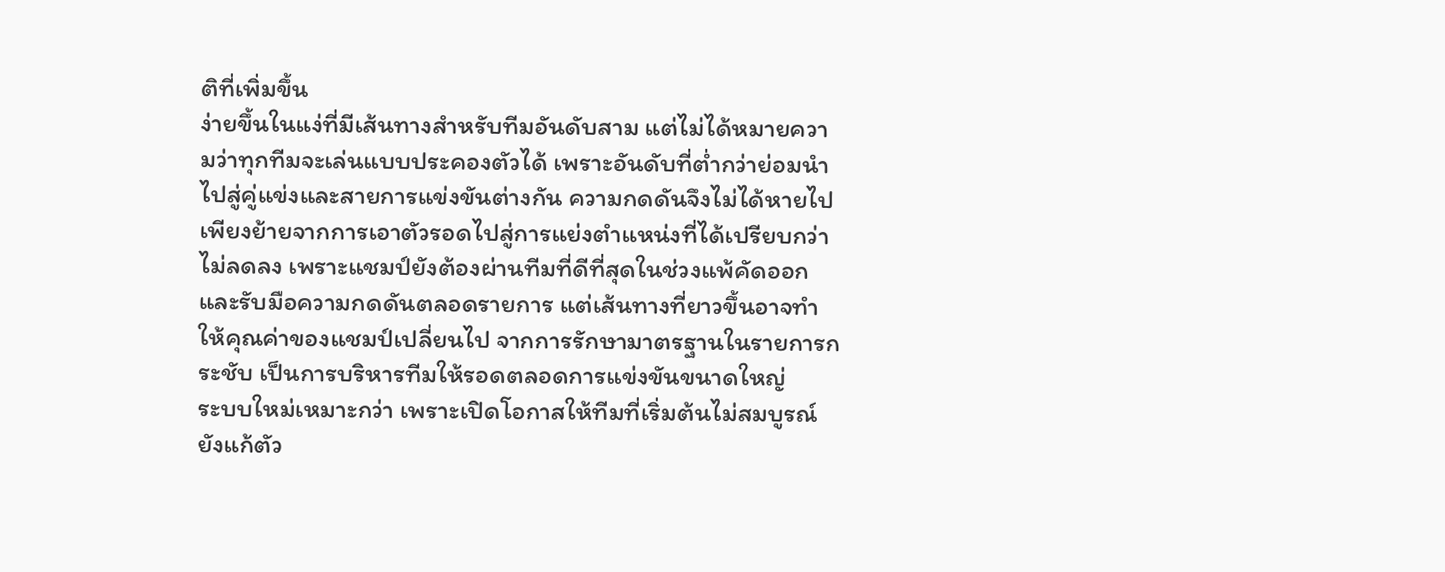ติที่เพิ่มขึ้น
ง่ายขึ้นในแง่ที่มีเส้นทางสำหรับทีมอันดับสาม แต่ไม่ได้หมายความว่าทุกทีมจะเล่นแบบประคองตัวได้ เพราะอันดับที่ต่ำกว่าย่อมนำไปสู่คู่แข่งและสายการแข่งขันต่างกัน ความกดดันจึงไม่ได้หายไป เพียงย้ายจากการเอาตัวรอดไปสู่การแย่งตำแหน่งที่ได้เปรียบกว่า
ไม่ลดลง เพราะแชมป์ยังต้องผ่านทีมที่ดีที่สุดในช่วงแพ้คัดออก และรับมือความกดดันตลอดรายการ แต่เส้นทางที่ยาวขึ้นอาจทำให้คุณค่าของแชมป์เปลี่ยนไป จากการรักษามาตรฐานในรายการกระชับ เป็นการบริหารทีมให้รอดตลอดการแข่งขันขนาดใหญ่
ระบบใหม่เหมาะกว่า เพราะเปิดโอกาสให้ทีมที่เริ่มต้นไม่สมบูรณ์ยังแก้ตัว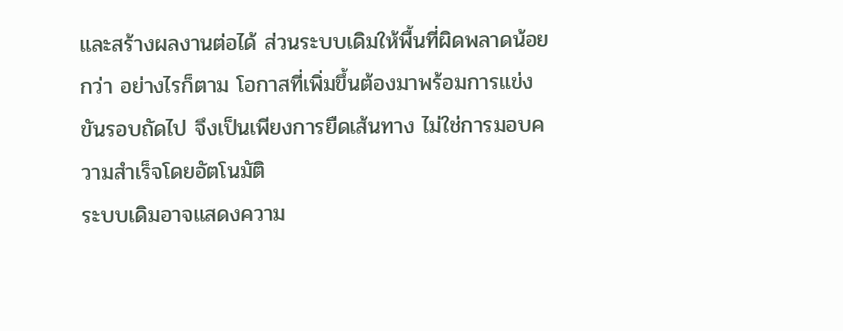และสร้างผลงานต่อได้ ส่วนระบบเดิมให้พื้นที่ผิดพลาดน้อยกว่า อย่างไรก็ตาม โอกาสที่เพิ่มขึ้นต้องมาพร้อมการแข่งขันรอบถัดไป จึงเป็นเพียงการยืดเส้นทาง ไม่ใช่การมอบความสำเร็จโดยอัตโนมัติ
ระบบเดิมอาจแสดงความ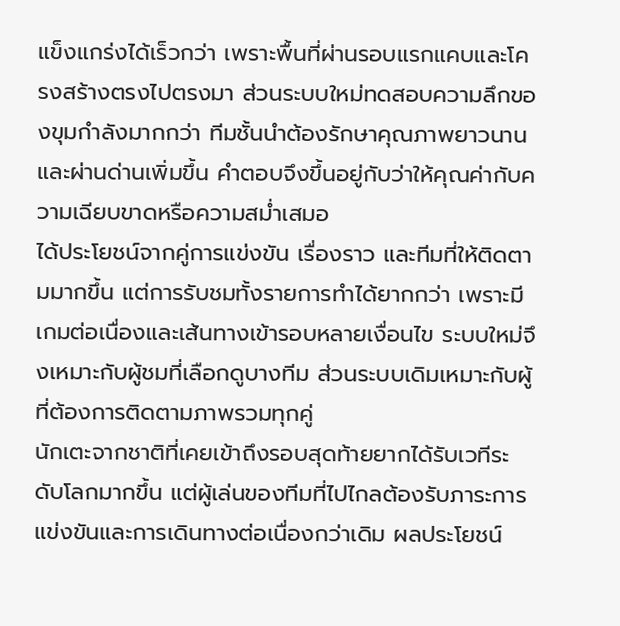แข็งแกร่งได้เร็วกว่า เพราะพื้นที่ผ่านรอบแรกแคบและโครงสร้างตรงไปตรงมา ส่วนระบบใหม่ทดสอบความลึกของขุมกำลังมากกว่า ทีมชั้นนำต้องรักษาคุณภาพยาวนานและผ่านด่านเพิ่มขึ้น คำตอบจึงขึ้นอยู่กับว่าให้คุณค่ากับความเฉียบขาดหรือความสม่ำเสมอ
ได้ประโยชน์จากคู่การแข่งขัน เรื่องราว และทีมที่ให้ติดตามมากขึ้น แต่การรับชมทั้งรายการทำได้ยากกว่า เพราะมีเกมต่อเนื่องและเส้นทางเข้ารอบหลายเงื่อนไข ระบบใหม่จึงเหมาะกับผู้ชมที่เลือกดูบางทีม ส่วนระบบเดิมเหมาะกับผู้ที่ต้องการติดตามภาพรวมทุกคู่
นักเตะจากชาติที่เคยเข้าถึงรอบสุดท้ายยากได้รับเวทีระดับโลกมากขึ้น แต่ผู้เล่นของทีมที่ไปไกลต้องรับภาระการแข่งขันและการเดินทางต่อเนื่องกว่าเดิม ผลประโยชน์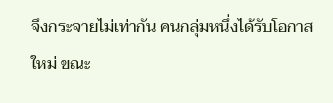จึงกระจายไม่เท่ากัน คนกลุ่มหนึ่งได้รับโอกาสใหม่ ขณะ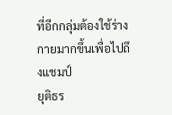ที่อีกกลุ่มต้องใช้ร่างกายมากขึ้นเพื่อไปถึงแชมป์
ยุติธร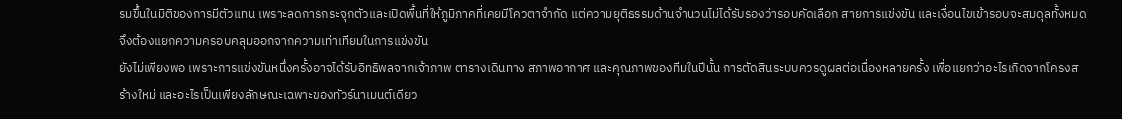รมขึ้นในมิติของการมีตัวแทน เพราะลดการกระจุกตัวและเปิดพื้นที่ให้ภูมิภาคที่เคยมีโควตาจำกัด แต่ความยุติธรรมด้านจำนวนไม่ได้รับรองว่ารอบคัดเลือก สายการแข่งขัน และเงื่อนไขเข้ารอบจะสมดุลทั้งหมด จึงต้องแยกความครอบคลุมออกจากความเท่าเทียมในการแข่งขัน
ยังไม่เพียงพอ เพราะการแข่งขันหนึ่งครั้งอาจได้รับอิทธิพลจากเจ้าภาพ ตารางเดินทาง สภาพอากาศ และคุณภาพของทีมในปีนั้น การตัดสินระบบควรดูผลต่อเนื่องหลายครั้ง เพื่อแยกว่าอะไรเกิดจากโครงสร้างใหม่ และอะไรเป็นเพียงลักษณะเฉพาะของทัวร์นาเมนต์เดียว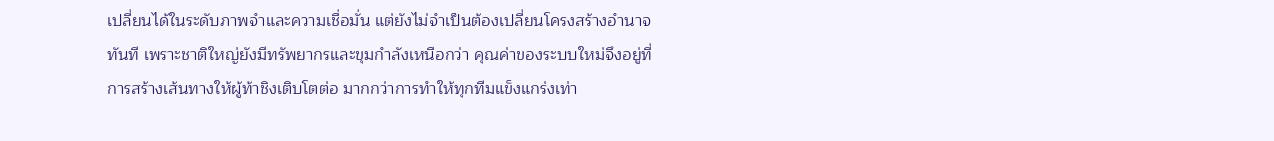เปลี่ยนได้ในระดับภาพจำและความเชื่อมั่น แต่ยังไม่จำเป็นต้องเปลี่ยนโครงสร้างอำนาจทันที เพราะชาติใหญ่ยังมีทรัพยากรและขุมกำลังเหนือกว่า คุณค่าของระบบใหม่จึงอยู่ที่การสร้างเส้นทางให้ผู้ท้าชิงเติบโตต่อ มากกว่าการทำให้ทุกทีมแข็งแกร่งเท่า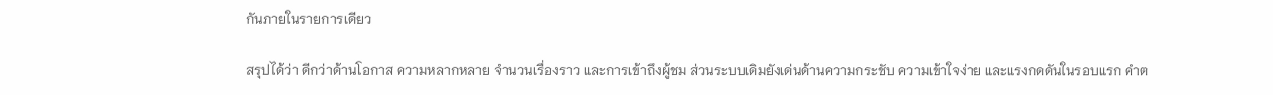กันภายในรายการเดียว

สรุปได้ว่า ดีกว่าด้านโอกาส ความหลากหลาย จำนวนเรื่องราว และการเข้าถึงผู้ชม ส่วนระบบเดิมยังเด่นด้านความกระชับ ความเข้าใจง่าย และแรงกดดันในรอบแรก คำต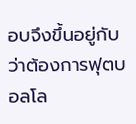อบจึงขึ้นอยู่กับว่าต้องการฟุตบอลโล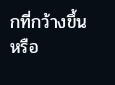กที่กว้างขึ้นหรือ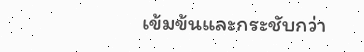เข้มข้นและกระชับกว่า